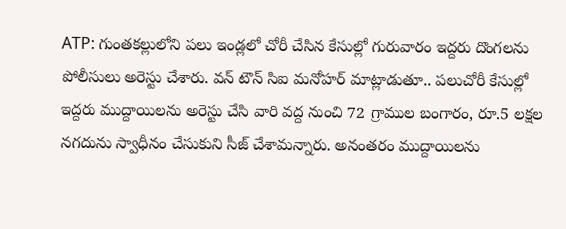ATP: గుంతకల్లులోని పలు ఇండ్లలో చోరీ చేసిన కేసుల్లో గురువారం ఇద్దరు దొంగలను పోలీసులు అరెస్టు చేశారు. వన్ టౌన్ సిఐ మనోహర్ మాట్లాడుతూ.. పలుచోరీ కేసుల్లో ఇద్దరు ముద్దాయిలను అరెస్టు చేసి వారి వద్ద నుంచి 72 గ్రాముల బంగారం, రూ.5 లక్షల నగదును స్వాధీనం చేసుకుని సీజ్ చేశామన్నారు. అనంతరం ముద్దాయిలను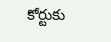కోర్టుకు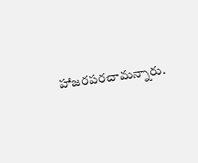హాజరపరచామన్నారు.